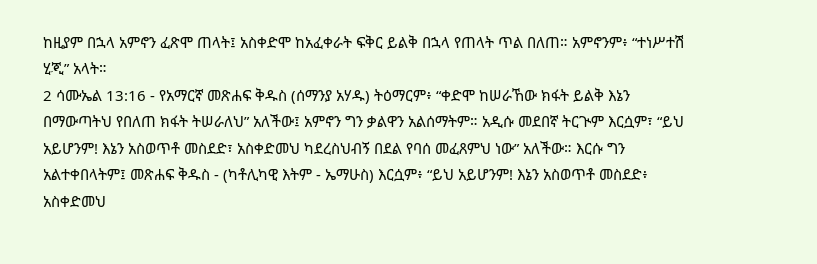ከዚያም በኋላ አምኖን ፈጽሞ ጠላት፤ አስቀድሞ ከአፈቀራት ፍቅር ይልቅ በኋላ የጠላት ጥል በለጠ። አምኖንም፥ “ተነሥተሽ ሂጂ” አላት።
2 ሳሙኤል 13:16 - የአማርኛ መጽሐፍ ቅዱስ (ሰማንያ አሃዱ) ትዕማርም፥ “ቀድሞ ከሠራኸው ክፋት ይልቅ እኔን በማውጣትህ የበለጠ ክፋት ትሠራለህ” አለችው፤ አምኖን ግን ቃልዋን አልሰማትም። አዲሱ መደበኛ ትርጒም እርሷም፣ “ይህ አይሆንም! እኔን አስወጥቶ መስደድ፣ አስቀድመህ ካደረስህብኝ በደል የባሰ መፈጸምህ ነው” አለችው። እርሱ ግን አልተቀበላትም፤ መጽሐፍ ቅዱስ - (ካቶሊካዊ እትም - ኤማሁስ) እርሷም፥ “ይህ አይሆንም! እኔን አስወጥቶ መስደድ፥ አስቀድመህ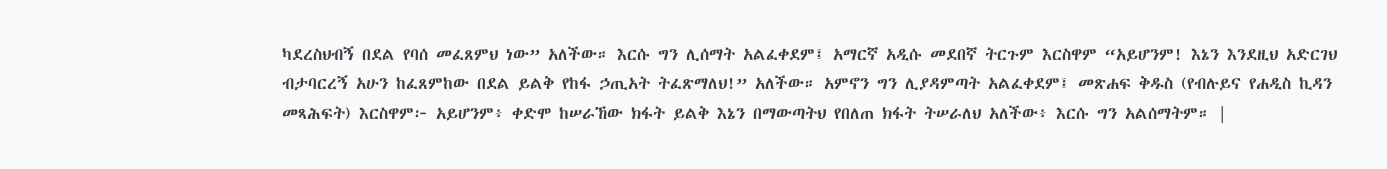ካደረስህብኝ በደል የባሰ መፈጸምህ ነው” አለችው። እርሱ ግን ሊሰማት አልፈቀደም፤ አማርኛ አዲሱ መደበኛ ትርጉም እርስዋም “አይሆንም! እኔን እንደዚህ አድርገህ ብታባርረኝ አሁን ከፈጸምከው በደል ይልቅ የከፋ ኃጢአት ትፈጽማለህ!” አለችው። አምኖን ግን ሊያዳምጣት አልፈቀደም፤ መጽሐፍ ቅዱስ (የብሉይና የሐዲስ ኪዳን መጻሕፍት) እርስዋም፦ አይሆንም፥ ቀድሞ ከሠራኸው ክፋት ይልቅ እኔን በማውጣትህ የበለጠ ክፋት ትሠራለህ አለችው፥ እርሱ ግን አልሰማትም። |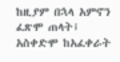ከዚያም በኋላ አምኖን ፈጽሞ ጠላት፤ አስቀድሞ ከአፈቀራት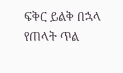ፍቅር ይልቅ በኋላ የጠላት ጥል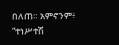በለጠ። አምኖንም፥ “ተነሥተሽ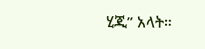ሂጂ” አላት።